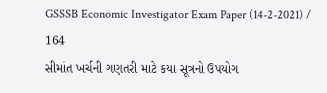GSSSB Economic Investigator Exam Paper (14-2-2021) / 164
સીમાંત ખર્ચની ગણતરી માટે કયા સૂત્રનો ઉપયોગ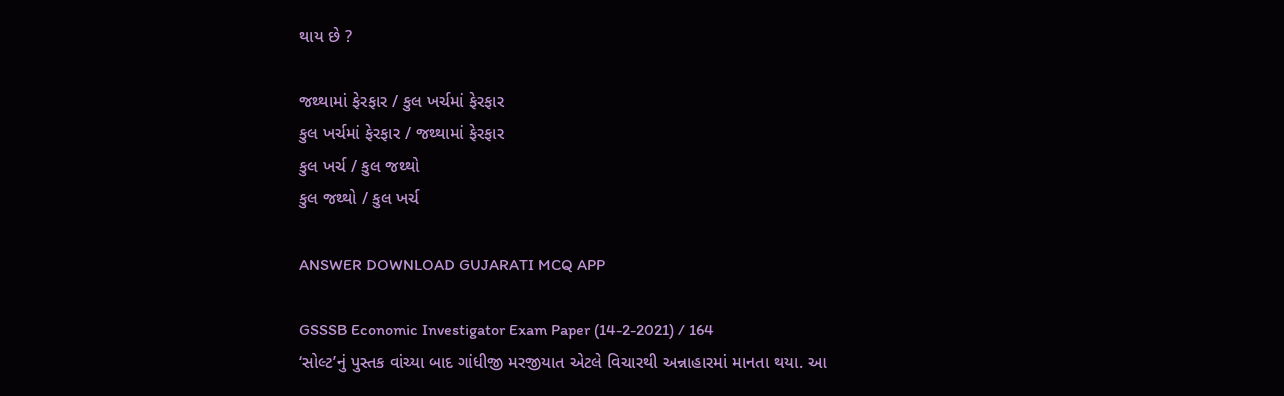થાય છે ?

જથ્થામાં ફેરફાર / કુલ ખર્ચમાં ફેરફાર
કુલ ખર્ચમાં ફેરફાર / જથ્થામાં ફેરફાર
કુલ ખર્ચ / કુલ જથ્થો
કુલ જથ્થો / કુલ ખર્ચ

ANSWER DOWNLOAD GUJARATI MCQ APP

GSSSB Economic Investigator Exam Paper (14-2-2021) / 164
‘સોલ્ટ’નું પુસ્તક વાંચ્યા બાદ ગાંધીજી મરજીયાત એટલે વિચારથી અન્નાહારમાં માનતા થયા. આ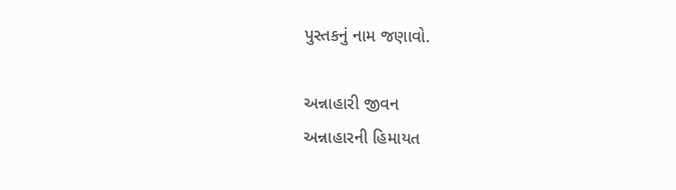પુસ્તકનું નામ જણાવો.

અન્નાહારી જીવન
અન્નાહારની હિમાયત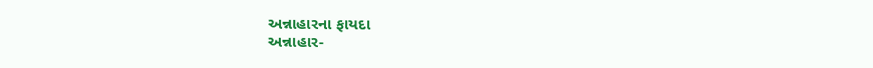અન્નાહારના ફાયદા
અન્નાહાર-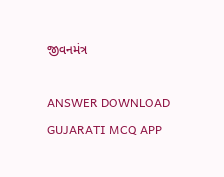જીવનમંત્ર

ANSWER DOWNLOAD GUJARATI MCQ APP